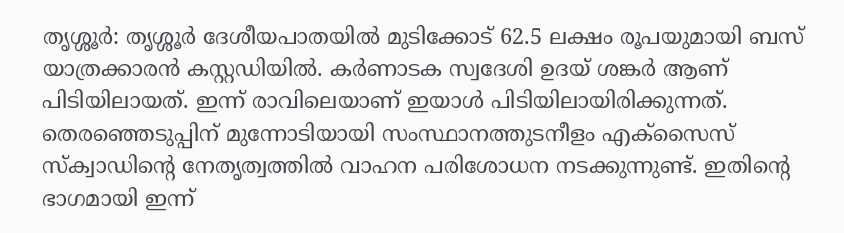തൃശ്ശൂർ: തൃശ്ശൂർ ദേശീയപാതയിൽ മുടിക്കോട് 62.5 ലക്ഷം രൂപയുമായി ബസ് യാത്രക്കാരൻ കസ്റ്റഡിയിൽ. കർണാടക സ്വദേശി ഉദയ് ശങ്കർ ആണ് പിടിയിലായത്. ഇന്ന് രാവിലെയാണ് ഇയാൾ പിടിയിലായിരിക്കുന്നത്. തെരഞ്ഞെടുപ്പിന് മുന്നോടിയായി സംസ്ഥാനത്തുടനീളം എക്സൈസ് സ്ക്വാഡിന്റെ നേതൃത്വത്തിൽ വാഹന പരിശോധന നടക്കുന്നുണ്ട്. ഇതിന്റെ ഭാഗമായി ഇന്ന്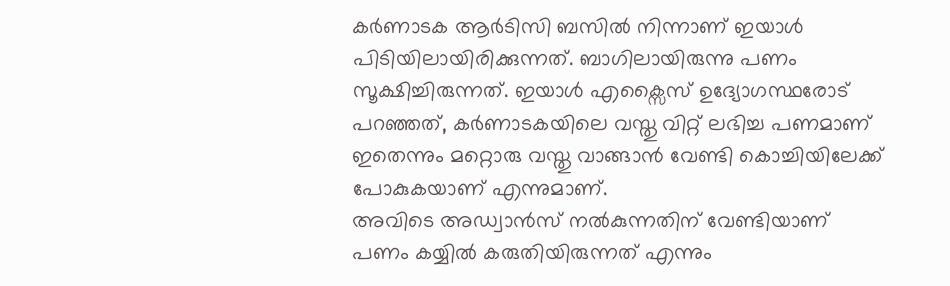കർണാടക ആർടിസി ബസിൽ നിന്നാണ് ഇയാൾ പിടിയിലായിരിക്കുന്നത്. ബാഗിലായിരുന്നു പണം സൂക്ഷിച്ചിരുന്നത്. ഇയാൾ എക്സൈസ് ഉദ്യോഗസ്ഥരോട് പറഞ്ഞത്, കർണാടകയിലെ വസ്തു വിറ്റ് ലഭിച്ച പണമാണ് ഇതെന്നും മറ്റൊരു വസ്തു വാങ്ങാൻ വേണ്ടി കൊച്ചിയിലേക്ക് പോകുകയാണ് എന്നുമാണ്.
അവിടെ അഡ്വാൻസ് നൽകുന്നതിന് വേണ്ടിയാണ് പണം കയ്യിൽ കരുതിയിരുന്നത് എന്നും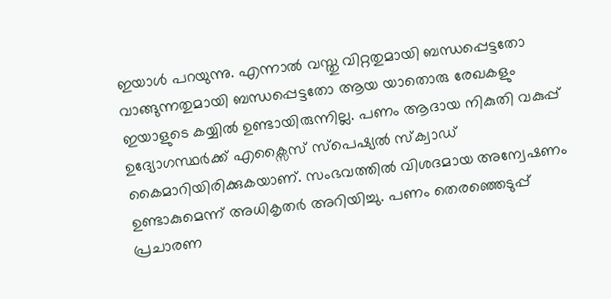ഇയാൾ പറയുന്നു. എന്നാൽ വസ്തു വിറ്റതുമായി ബന്ധപ്പെട്ടതോ വാങ്ങുന്നതുമായി ബന്ധപ്പെട്ടതോ ആയ യാതൊരു രേഖകളും ഇയാളുടെ കയ്യിൽ ഉണ്ടായിരുന്നില്ല. പണം ആദായ നികുതി വകുപ്പ് ഉദ്യോഗസ്ഥർക്ക് എക്സൈസ് സ്പെഷ്യൽ സ്ക്വാഡ് കൈമാറിയിരിക്കുകയാണ്. സംഭവത്തിൽ വിശദമായ അന്വേഷണം ഉണ്ടാകുമെന്ന് അധികൃതർ അറിയിച്ചു. പണം തെരഞ്ഞെടുപ്പ് പ്രചാരണ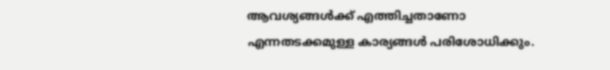ആവശ്യങ്ങൾക്ക് എത്തിച്ചതാണോ എന്നതടക്കമുള്ള കാര്യങ്ങൾ പരിശോധിക്കും.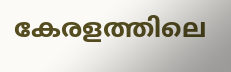കേരളത്തിലെ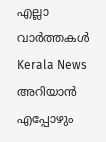എല്ലാ വാർത്തകൾ Kerala News അറിയാൻ എപ്പോഴും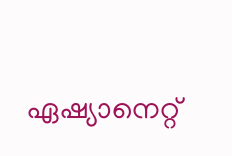ഏഷ്യാനെറ്റ്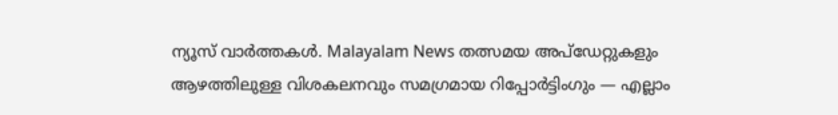ന്യൂസ് വാർത്തകൾ. Malayalam News തത്സമയ അപ്ഡേറ്റുകളും ആഴത്തിലുള്ള വിശകലനവും സമഗ്രമായ റിപ്പോർട്ടിംഗും — എല്ലാം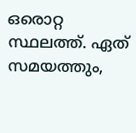ഒരൊറ്റ സ്ഥലത്ത്. ഏത് സമയത്തും,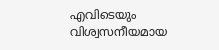എവിടെയും വിശ്വസനീയമായ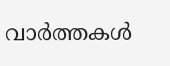വാർത്തകൾ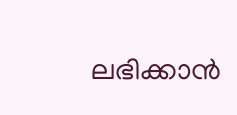ലഭിക്കാൻ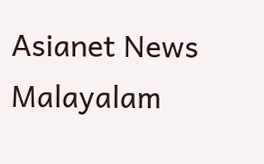Asianet News Malayalam